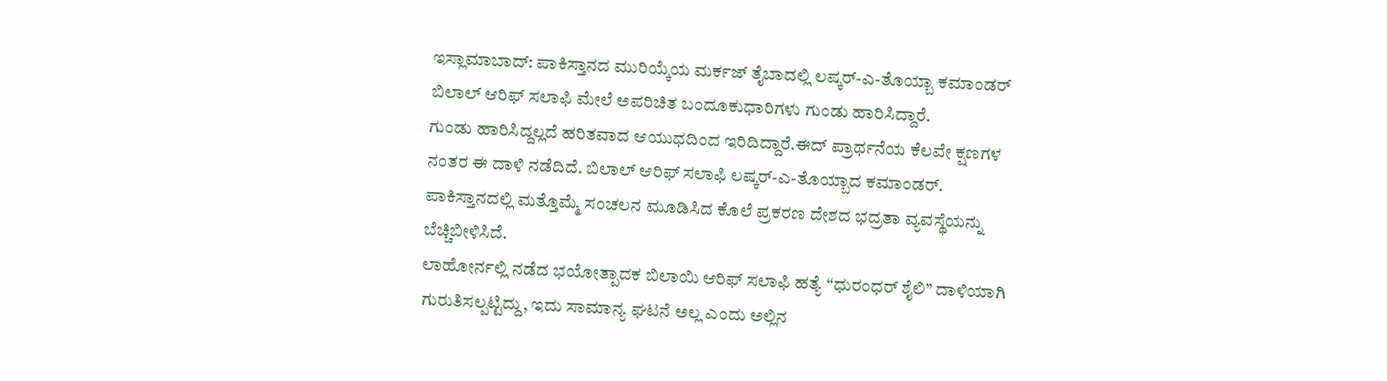ಇಸ್ಲಾಮಾಬಾದ್: ಪಾಕಿಸ್ತಾನದ ಮುರಿಯ್ಕೆಯ ಮರ್ಕಜ್ ತೈಬಾದಲ್ಲಿ ಲಷ್ಕರ್-ಎ-ತೊಯ್ಬಾ ಕಮಾಂಡರ್ ಬಿಲಾಲ್ ಆರಿಫ್ ಸಲಾಫಿ ಮೇಲೆ ಅಪರಿಚಿತ ಬಂದೂಕುಧಾರಿಗಳು ಗುಂಡು ಹಾರಿಸಿದ್ದಾರೆ.
ಗುಂಡು ಹಾರಿಸಿದ್ದಲ್ಲದೆ ಹರಿತವಾದ ಆಯುಧದಿಂದ ಇರಿದಿದ್ದಾರೆ.ಈದ್ ಪ್ರಾರ್ಥನೆಯ ಕೆಲವೇ ಕ್ಷಣಗಳ ನಂತರ ಈ ದಾಳಿ ನಡೆದಿದೆ. ಬಿಲಾಲ್ ಆರಿಫ್ ಸಲಾಫಿ ಲಷ್ಕರ್-ಎ-ತೊಯ್ಬಾದ ಕಮಾಂಡರ್.
ಪಾಕಿಸ್ತಾನದಲ್ಲಿ ಮತ್ತೊಮ್ಮೆ ಸಂಚಲನ ಮೂಡಿಸಿದ ಕೊಲೆ ಪ್ರಕರಣ ದೇಶದ ಭದ್ರತಾ ವ್ಯವಸ್ಥೆಯನ್ನು ಬೆಚ್ಚಿಬೀಳಿಸಿದೆ.
ಲಾಹೋರ್ನಲ್ಲಿ ನಡೆದ ಭಯೋತ್ಪಾದಕ ಬಿಲಾಯಿ ಆರಿಫ್ ಸಲಾಫಿ ಹತ್ಯೆ “ಧುರಂಧರ್ ಶೈಲಿ” ದಾಳಿಯಾಗಿ ಗುರುತಿಸಲ್ಪಟ್ಟಿದ್ದು, ಇದು ಸಾಮಾನ್ಯ ಘಟನೆ ಅಲ್ಲ ಎಂದು ಅಲ್ಲಿನ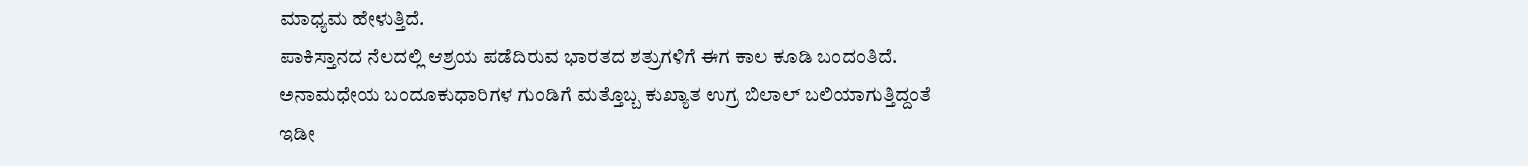ಮಾಧ್ಯಮ ಹೇಳುತ್ತಿದೆ.
ಪಾಕಿಸ್ತಾನದ ನೆಲದಲ್ಲಿ ಆಶ್ರಯ ಪಡೆದಿರುವ ಭಾರತದ ಶತ್ರುಗಳಿಗೆ ಈಗ ಕಾಲ ಕೂಡಿ ಬಂದಂತಿದೆ. ಅನಾಮಧೇಯ ಬಂದೂಕುಧಾರಿಗಳ ಗುಂಡಿಗೆ ಮತ್ತೊಬ್ಬ ಕುಖ್ಯಾತ ಉಗ್ರ ಬಿಲಾಲ್ ಬಲಿಯಾಗುತ್ತಿದ್ದಂತೆ ಇಡೀ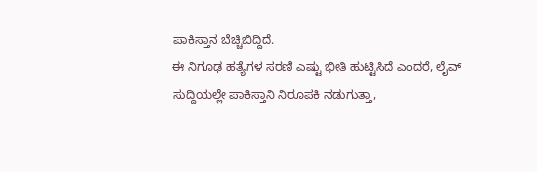ಪಾಕಿಸ್ತಾನ ಬೆಚ್ಚಿಬಿದ್ದಿದೆ.
ಈ ನಿಗೂಢ ಹತ್ಯೆಗಳ ಸರಣಿ ಎಷ್ಟು ಭೀತಿ ಹುಟ್ಟಿಸಿದೆ ಎಂದರೆ, ಲೈವ್ ಸುದ್ದಿಯಲ್ಲೇ ಪಾಕಿಸ್ತಾನಿ ನಿರೂಪಕಿ ನಡುಗುತ್ತಾ,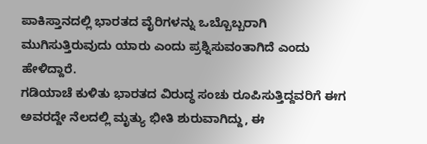ಪಾಕಿಸ್ತಾನದಲ್ಲಿ ಭಾರತದ ವೈರಿಗಳನ್ನು ಒಬ್ಬೊಬ್ಬರಾಗಿ ಮುಗಿಸುತ್ತಿರುವುದು ಯಾರು ಎಂದು ಪ್ರಶ್ನಿಸುವಂತಾಗಿದೆ ಎಂದು ಹೇಳಿದ್ದಾರೆ.
ಗಡಿಯಾಚೆ ಕುಳಿತು ಭಾರತದ ವಿರುದ್ಧ ಸಂಚು ರೂಪಿಸುತ್ತಿದ್ದವರಿಗೆ ಈಗ ಅವರದ್ದೇ ನೆಲದಲ್ಲಿ ಮೃತ್ಯು ಭೀತಿ ಶುರುವಾಗಿದ್ದು, ಈ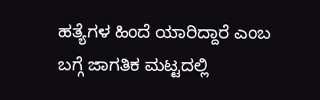ಹತ್ಯೆಗಳ ಹಿಂದೆ ಯಾರಿದ್ದಾರೆ ಎಂಬ ಬಗ್ಗೆ ಜಾಗತಿಕ ಮಟ್ಟದಲ್ಲಿ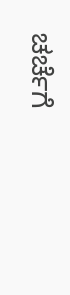ಚರ್ಚೆಗೆ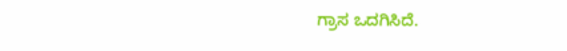ಗ್ರಾಸ ಒದಗಿಸಿದೆ.